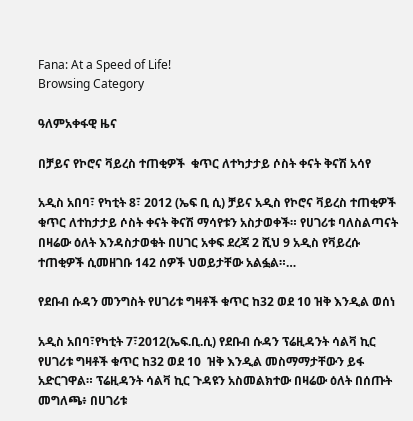Fana: At a Speed of Life!
Browsing Category

ዓለምአቀፋዊ ዜና

በቻይና የኮሮና ቫይረስ ተጠቂዎች  ቁጥር ለተካታታይ ሶስት ቀናት ቅናሽ አሳየ

አዲስ አበባ፣ የካቲት 8፣ 2012 (ኤፍ ቢ ሲ) ቻይና አዲስ የኮሮና ቫይረስ ተጠቂዎች ቁጥር ለተከታታይ ሶስት ቀናት ቅናሽ ማሳየቱን አስታወቀች። የሀገሪቱ ባለስልጣናት በዛሬው ዕለት እንዳስታወቁት በሀገር አቀፍ ደረጃ 2 ሺህ 9 አዲስ የቫይረሱ ተጠቂዎች ሲመዘገቡ 142 ሰዎች ህወይታቸው አልፏል።…

የደቡብ ሱዳን መንግስት የሀገሪቱ ግዛቶች ቁጥር ከ32 ወደ 10 ዝቅ እንዲል ወሰነ

አዲስ አበባ፣የካቲት 7፣2012(ኤፍ.ቢ.ሲ) የደቡብ ሱዳን ፕሬዚዳንት ሳልቫ ኪር የሀገሪቱ ግዛቶች ቁጥር ከ32 ወደ 10  ዝቅ እንዲል መስማማታቸውን ይፋ አድርገዋል። ፕሬዚዳንት ሳልቫ ኪር ጉዳዩን አስመልክተው በዛሬው ዕለት በሰጡት መግለጫ፥ በሀገሪቱ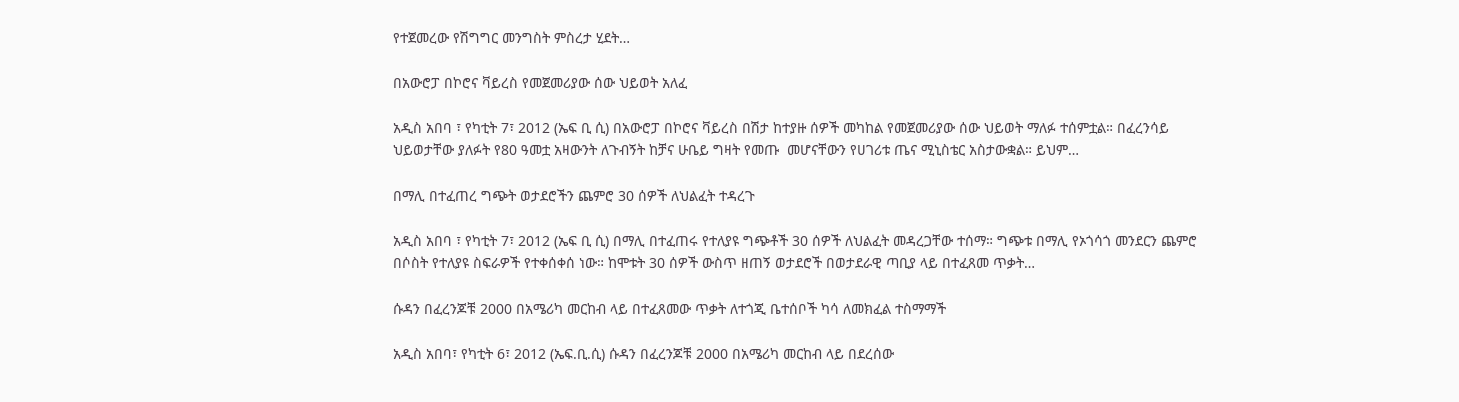የተጀመረው የሽግግር መንግስት ምስረታ ሂደት…

በአውሮፓ በኮሮና ቫይረስ የመጀመሪያው ሰው ህይወት አለፈ

አዲስ አበባ ፣ የካቲት 7፣ 2012 (ኤፍ ቢ ሲ) በአውሮፓ በኮሮና ቫይረስ በሽታ ከተያዙ ሰዎች መካከል የመጀመሪያው ሰው ህይወት ማለፉ ተሰምቷል። በፈረንሳይ ህይወታቸው ያለፉት የ80 ዓመቷ አዛውንት ለጉብኝት ከቻና ሁቤይ ግዛት የመጡ  መሆናቸውን የሀገሪቱ ጤና ሚኒስቴር አስታውቋል። ይህም…

በማሊ በተፈጠረ ግጭት ወታደሮችን ጨምሮ 30 ሰዎች ለህልፈት ተዳረጉ

አዲስ አበባ ፣ የካቲት 7፣ 2012 (ኤፍ ቢ ሲ) በማሊ በተፈጠሩ የተለያዩ ግጭቶች 30 ሰዎች ለህልፈት መዳረጋቸው ተሰማ። ግጭቱ በማሊ የኦጎሳጎ መንደርን ጨምሮ በሶስት የተለያዩ ስፍራዎች የተቀሰቀሰ ነው። ከሞቱት 30 ሰዎች ውስጥ ዘጠኝ ወታደሮች በወታደራዊ ጣቢያ ላይ በተፈጸመ ጥቃት…

ሱዳን በፈረንጆቹ 2000 በአሜሪካ መርከብ ላይ በተፈጸመው ጥቃት ለተጎጂ ቤተሰቦች ካሳ ለመክፈል ተስማማች

አዲስ አበባ፣ የካቲት 6፣ 2012 (ኤፍ.ቢ.ሲ) ሱዳን በፈረንጆቹ 2000 በአሜሪካ መርከብ ላይ በደረሰው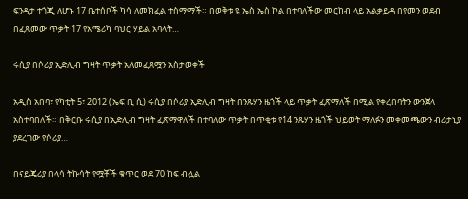ፍንዳታ ተጎጂ ለሆኑ 17 ቤተሰቦች ካሳ ለመክፈል ተስማማች። በወቅቱ ዩ ኤስ ኤስ ኮል በተባለችው መርከብ ላይ አልቃይዳ በየመን ወደብ በፈጸመው ጥቃት 17 የአሜሪካ ባህር ሃይል አባላት…

ሩሲያ በሶሪያ ኢድሊብ ግዛት ጥቃት አለመፈጸሟን አስታወቀች

አዲስ አበባ፣ የካቲት 5፣ 2012 (ኤፍ ቢ ሲ) ሩሲያ በሶሪያ ኢድሊብ ግዛት በንጹሃን ዜጎች ላይ ጥቃት ፈጽማለች በሚል የቀረበባትን ውንጀላ አስተባበለች። በቅርቡ ሩሲያ በኢድሊብ ግዛት ፈጽማዋለች በተባለው ጥቃት በጥቂቱ የ14 ንጹሃን ዜጎች ህይወት ማለፉን መቀመጫውን ብሪታኒያ ያደረገው የሶሪያ…

በናይጄሪያ በላሳ ትኩሳት የሟቾች ቁጥር ወደ 70 ከፍ ብሏል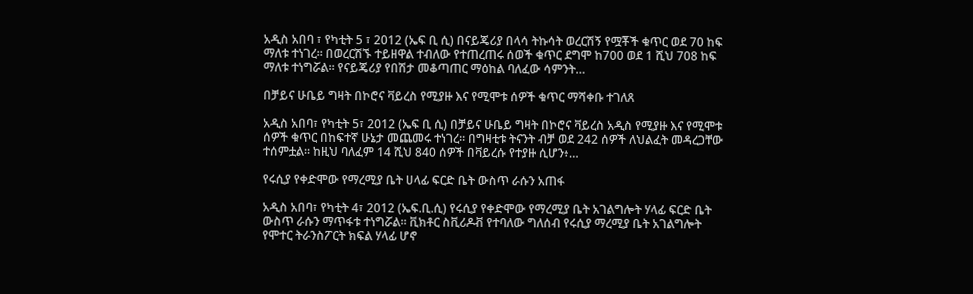አዲስ አበባ ፣ የካቲት 5 ፣ 2012 (ኤፍ ቢ ሲ) በናይጄሪያ በላሳ ትኩሳት ወረርሽኝ የሟቾች ቁጥር ወደ 70 ከፍ ማለቱ ተነገረ። በወረርሽኙ ተይዘዋል ተብለው የተጠረጠሩ ሰወች ቁጥር ደግሞ ከ700 ወደ 1 ሺህ 708 ከፍ ማለቱ ተነግሯል። የናይጄሪያ የበሽታ መቆጣጠር ማዕከል ባለፈው ሳምንት…

በቻይና ሁቤይ ግዛት በኮሮና ቫይረስ የሚያዙ እና የሚሞቱ ሰዎች ቁጥር ማሻቀቡ ተገለጸ

አዲስ አበባ፣ የካቲት 5፣ 2012 (ኤፍ ቢ ሲ) በቻይና ሁቤይ ግዛት በኮሮና ቫይረስ አዲስ የሚያዙ እና የሚሞቱ ሰዎች ቁጥር በከፍተኛ ሁኔታ መጨመሩ ተነገረ። በግዛቲቱ ትናንት ብቻ ወደ 242 ሰዎች ለህልፈት መዳረጋቸው ተሰምቷል። ከዚህ ባለፈም 14 ሺህ 840 ሰዎች በቫይረሱ የተያዙ ሲሆን፥…

የሩሲያ የቀድሞው የማረሚያ ቤት ሀላፊ ፍርድ ቤት ውስጥ ራሱን አጠፋ

አዲስ አበባ፣ የካቲት 4፣ 2012 (ኤፍ.ቢ.ሲ) የሩሲያ የቀድሞው የማረሚያ ቤት አገልግሎት ሃላፊ ፍርድ ቤት ውስጥ ራሱን ማጥፋቱ ተነግሯል። ቪክቶር ስቪሪዶቭ የተባለው ግለሰብ የሩሲያ ማረሚያ ቤት አገልግሎት የሞተር ትራንስፖርት ክፍል ሃላፊ ሆኖ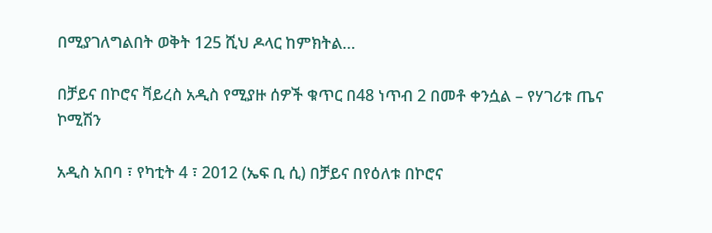በሚያገለግልበት ወቅት 125 ሺህ ዶላር ከምክትል…

በቻይና በኮሮና ቫይረስ አዲስ የሚያዙ ሰዎች ቁጥር በ48 ነጥብ 2 በመቶ ቀንሷል – የሃገሪቱ ጤና ኮሚሽን

አዲስ አበባ ፣ የካቲት 4 ፣ 2012 (ኤፍ ቢ ሲ) በቻይና በየዕለቱ በኮሮና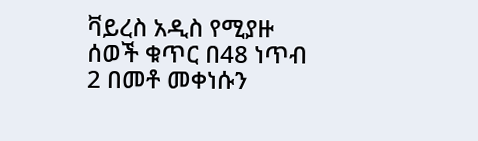ቫይረስ አዲስ የሚያዙ ሰወች ቁጥር በ48 ነጥብ 2 በመቶ መቀነሱን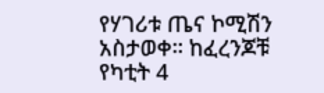የሃገሪቱ ጤና ኮሚሽን አስታወቀ። ከፈረንጆቹ የካቲት 4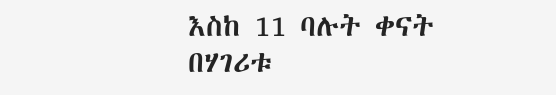እስከ 11 ባሉት ቀናት በሃገሪቱ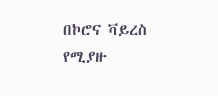በኮሮና ቫይረስ የሚያዙ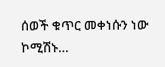ሰወች ቁጥር መቀነሱን ነው ኮሚሽኑ…